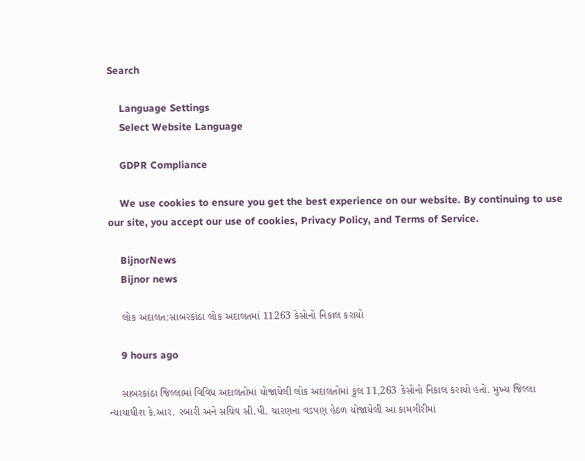Search

    Language Settings
    Select Website Language

    GDPR Compliance

    We use cookies to ensure you get the best experience on our website. By continuing to use our site, you accept our use of cookies, Privacy Policy, and Terms of Service.

    BijnorNews
    Bijnor news

    લોક અદાલત:સાબરકાંઠા લોક અદાલતમાં 11263 કેસોનો નિકાલ કરાયો

    9 hours ago

    સાબરકાંઠા જિલ્લામાં વિવિધ અદાલતોમાં યોજાયેલી લોક અદાલતોમાં કુલ 11,263 કેસોનો નિકાલ કરાયો હતો. મુખ્ય જિલ્લા ન્યાયાધીશ કે.આર. રબારી અને સચિવ સી.પી. ચારણના વડપણ હેઠળ યોજાયેલી આ કામગીરીમાં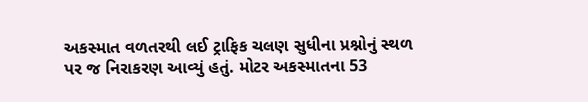અકસ્માત વળતરથી લઈ ટ્રાફિક ચલણ સુધીના પ્રશ્નોનું સ્થળ પર જ નિરાકરણ આવ્યું હતું. મોટર અકસ્માતના 53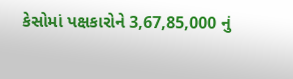કેસોમાં પક્ષકારોને 3,67,85,000 નું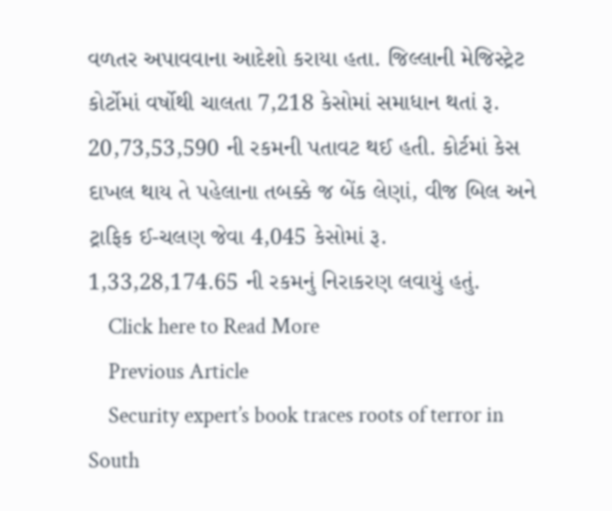વળતર અપાવવાના આદેશો કરાયા હતા. જિલ્લાની મેજિસ્ટ્રેટ કોર્ટોમાં વર્ષોથી ચાલતા 7,218 કેસોમાં સમાધાન થતાં રૂ. 20,73,53,590 ની રકમની પતાવટ થઈ હતી. કોર્ટમાં કેસ દાખલ થાય તે પહેલાના તબક્કે જ બેંક લેણાં, વીજ બિલ અને ટ્રાફિક ઈ-ચલણ જેવા 4,045 કેસોમાં રૂ. 1,33,28,174.65 ની રકમનું નિરાકરણ લવાયું હતું.
    Click here to Read More
    Previous Article
    Security expert’s book traces roots of terror in South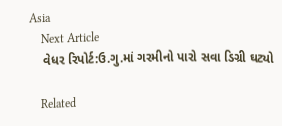Asia
    Next Article
    વેધર રિપોર્ટ:ઉ.ગુ.માં ગરમીનો પારો સવા ડિગ્રી ઘટ્યો

    Related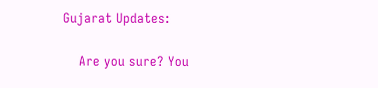Gujarat Updates:

    Are you sure? You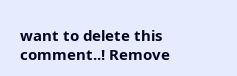want to delete this comment..! Remove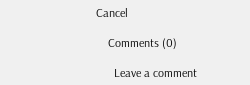Cancel

    Comments (0)

      Leave a comment